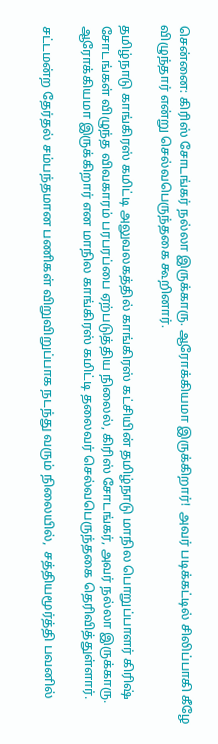சென்னை: கிரிஸ் சோடங்கர் நல்லா இருக்காரு. ஆரோக்கியமா இருக்கிறார்!  அவர் படிக்கட்டில் சிலிப்பாகி கீழே விழுந்தார் என்று செல்வபெருந்தகை கூறினார்.

தமிழ்நாடு காங்கிரஸ் கமிட்டி அலுவலகத்தில் காங்கிரஸ் கட்சியின் தமிழ்நாடு மாநில பொறுப்பாளர் கிரிஷ் சோடங்கள் விழுந்த விவகாரம் பரபரப்பை ஏற்படுத்திய நிலைல், கிரிஸ் சோடங்கர், அவர் நல்லா இருக்காரு. ஆரோக்கியமா இருக்கிறார் என மாநில காங்கிரஸ் கமிட்டி தலைவர் செல்வபெருந்தகை தெரிவித்துள்ளார்.

சட்டமன்ற தேர்தல் சம்பந்தமான பணிகள் விறுவிறுப்பாக நடந்து வரும் நிலையில்,  சத்தியமூர்த்தி பவனில்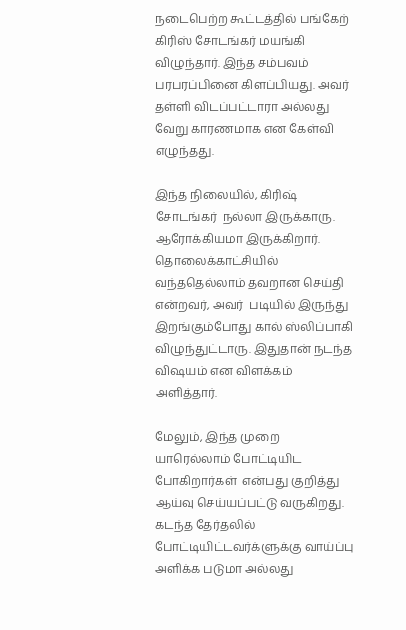நடைபெற்ற கூட்டத்தில் பங்கேற் கிரிஸ் சோடங்கர் மயங்கி விழுந்தார். இந்த சம்பவம் பரபரப்பினை கிளப்பியது. அவர் தள்ளி விடப்பட்டாரா அல்லது வேறு காரணமாக என கேள்வி எழுந்தது.

இந்த நிலையில், கிரிஷ் சோடங்கர்  நல்லா இருக்காரு. ஆரோக்கியமா இருக்கிறார். தொலைக்காட்சியில் வந்ததெல்லாம் தவறான செய்தி என்றவர், அவர்  படியில் இருந்து இறங்கும்போது கால் ஸ்லிப்பாகி  விழுந்துட்டாரு. இதுதான் நடந்த விஷயம் என விளக்கம் அளித்தார்.

மேலும், இந்த முறை யாரெல்லாம் போட்டியிட போகிறார்கள்  என்பது குறித்து ஆய்வு செய்யப்பட்டு வருகிறது.  கடந்த தேர்தலில் போட்டியிட்டவர்க்ளுக்கு வாய்ப்பு அளிக்க படுமா அல்லது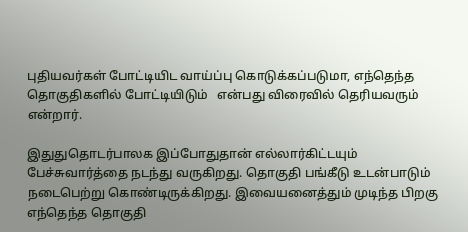புதியவர்கள் போட்டியிட வாய்ப்பு கொடுக்கப்படுமா, எந்தெந்த தொகுதிகளில் போட்டியிடும்   என்பது விரைவில் தெரியவரும் என்றார்.

இதுதுதொடர்பாலக இப்போதுதான் எல்லார்கிட்டயும் பேச்சுவார்த்தை நடந்து வருகிறது. தொகுதி பங்கீடு உடன்பாடும் நடைபெற்று கொண்டிருக்கிறது. இவையனைத்தும் முடிந்த பிறகு எந்தெந்த தொகுதி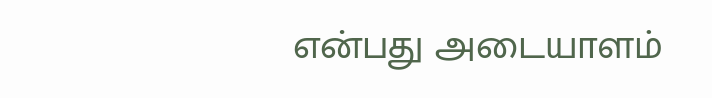என்பது அடையாளம்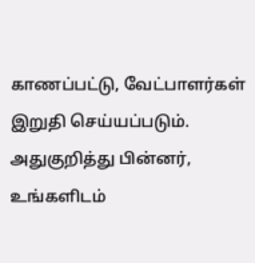காணப்பட்டு, வேட்பாளர்கள் இறுதி செய்யப்படும். அதுகுறித்து பின்னர்,   உங்களிடம்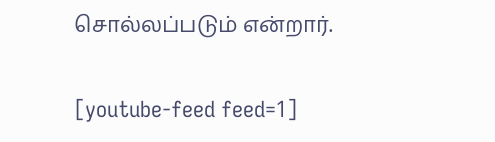சொல்லப்படும் என்றார்.

[youtube-feed feed=1]